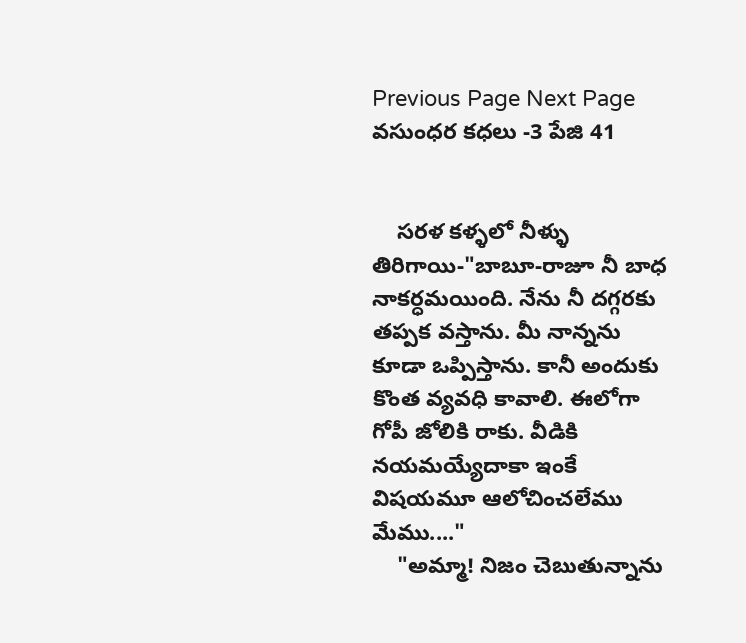Previous Page Next Page
వసుంధర కధలు -3 పేజి 41


    సరళ కళ్ళలో నీళ్ళు తిరిగాయి-"బాబూ-రాజూ నీ బాధ నాకర్ధమయింది. నేను నీ దగ్గరకు తప్పక వస్తాను. మీ నాన్నను కూడా ఒప్పిస్తాను. కానీ అందుకు కొంత వ్యవధి కావాలి. ఈలోగా గోపీ జోలికి రాకు. వీడికి నయమయ్యేదాకా ఇంకే విషయమూ ఆలోచించలేము మేము...."
    "అమ్మా! నిజం చెబుతున్నాను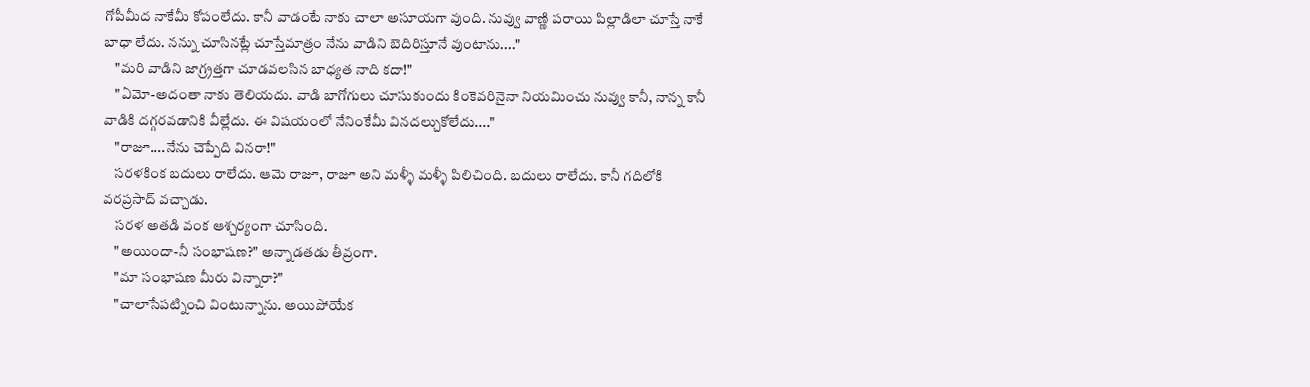గోపీమీద నాకేమీ కోపంలేదు. కానీ వాడంటే నాకు చాలా అసూయగా వుంది. నువ్వు వాణ్ణి పరాయి పిల్లాడిలా చూస్తే నాకే బాధా లేదు. నన్ను చూసినట్లే చూస్తేమాత్రం నేను వాడిని బెదిరిస్తూనే వుంటాను...."
    "మరి వాడిని జాగ్ర్రత్తగా చూడవలసిన బాధ్యత నాది కదా!"
    "ఏమో-అదంతా నాకు తెలియదు. వాడి బాగోగులు చూసుకుందు కింకెవరినైనా నియమించు నువ్వు కానీ, నాన్న కానీ వాడికి దగ్గరవడానికి వీల్లేదు. ఈ విషయంలో నేనింకేమీ వినదల్చుకోలేదు...."
    "రాజూ....నేను చెప్పేది వినరా!"
    సరళకింక బదులు రాలేదు. ఆమె రాజూ, రాజూ అని మళ్ళీ మళ్ళీ పిలిచింది. బదులు రాలేదు. కానీ గదిలోకి వరప్రసాద్ వచ్చాడు.
    సరళ అతడి వంక ఆశ్చర్యంగా చూసింది.
    "అయిందా-నీ సంభాషణ?" అన్నాడతడు తీవ్రంగా.
    "మా సంభాషణ మీరు విన్నారా?"
    "చాలాసేపట్నించి వింటున్నాను. అయిపోయేక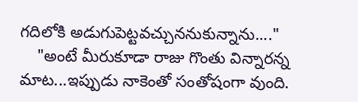గదిలోకి అడుగుపెట్టవచ్చుననుకున్నాను...."
    "అంటే మీరుకూడా రాజు గొంతు విన్నారన్న మాట...ఇప్పుడు నాకెంతో సంతోషంగా వుంది.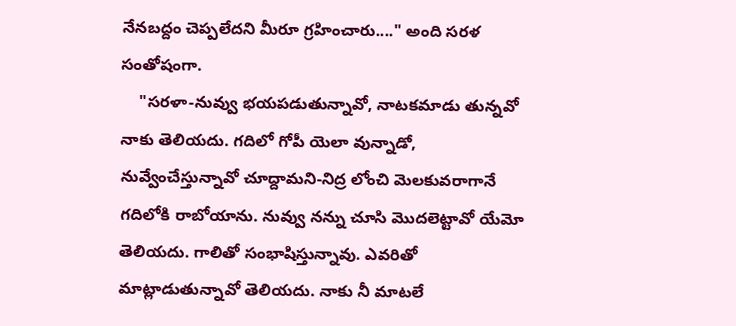నేనబద్దం చెప్పలేదని మీరూ గ్రహించారు...." అంది సరళ సంతోషంగా.
    "సరళా-నువ్వు భయపడుతున్నావో, నాటకమాడు తున్నవో నాకు తెలియదు. గదిలో గోపీ యెలా వున్నాడో, నువ్వేంచేస్తున్నావో చూద్దామని-నిద్ర లోంచి మెలకువరాగానే గదిలోకి రాబోయాను. నువ్వు నన్ను చూసి మొదలెట్టావో యేమో తెలియదు. గాలితో సంభాషిస్తున్నావు. ఎవరితో మాట్లాడుతున్నావో తెలియదు. నాకు నీ మాటలే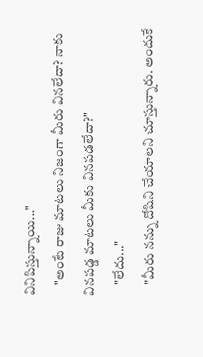వినిపిస్తున్నాయి..."
    "అంటే రాజు మాటలు నిజంగా మీరు వినలేదా? నాకు వినపడ్డ మాటలు మీకు వినపడలేదా?"
    "లేదు..."
    "మీరు నన్ను దోషిని చేయాలని చూస్తున్నారు. అందుకే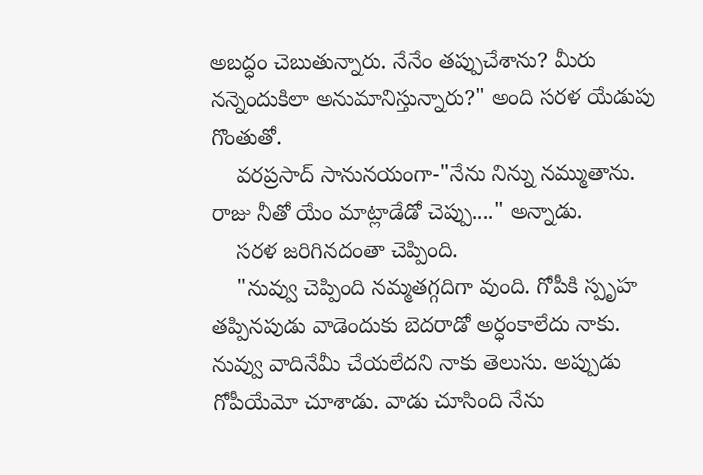అబద్ధం చెబుతున్నారు. నేనేం తప్పుచేశాను? మీరు నన్నెందుకిలా అనుమానిస్తున్నారు?" అంది సరళ యేడుపు గొంతుతో.
    వరప్రసాద్ సానునయంగా-"నేను నిన్ను నమ్ముతాను. రాజు నీతో యేం మాట్లాడేడో చెప్పు...." అన్నాడు.
    సరళ జరిగినదంతా చెప్పింది.
    "నువ్వు చెప్పింది నమ్మతగ్గదిగా వుంది. గోపీకి స్పృహ తప్పినపుడు వాడెందుకు బెదరాడో అర్ధంకాలేదు నాకు. నువ్వు వాదినేమీ చేయలేదని నాకు తెలుసు. అప్పుడు గోపీయేమో చూశాడు. వాడు చూసింది నేను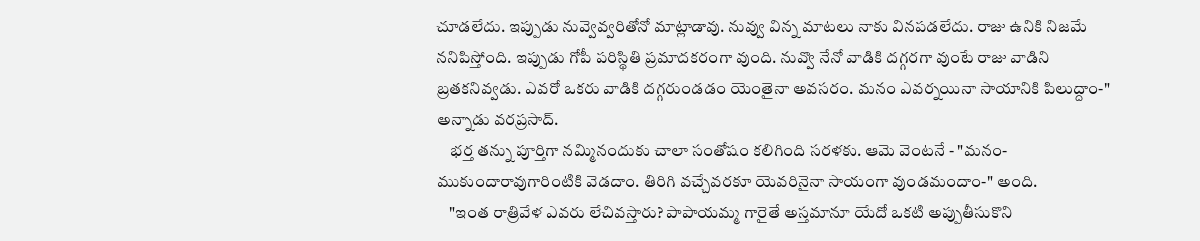చూడలేదు. ఇప్పుడు నువ్వెవ్వరితోనో మాట్లాడావు. నువ్వు విన్న మాటలు నాకు వినపడలేదు. రాజు ఉనికి నిజమే ననిపిస్తోంది. ఇప్పుడు గోపీ పరిస్థితి ప్రమాదకరంగా వుంది. నువ్వొ నేనో వాడికి దగ్గరగా వుంటే రాజు వాడిని బ్రతకనివ్వడు. ఎవరో ఒకరు వాడికి దగ్గరుండడం యెంతైనా అవసరం. మనం ఎవర్నయినా సాయానికి పిలుద్దాం-" అన్నాడు వరప్రసాద్.
    భర్త తన్ను పూర్తిగా నమ్మినందుకు చాలా సంతోషం కలిగింది సరళకు. ఆమె వెంటనే - "మనం-ముకుందారావుగారింటికి వెడదాం. తిరిగి వచ్చేవరకూ యెవరినైనా సాయంగా వుండమందాం-" అంది.
    "ఇంత రాత్రివేళ ఎవరు లేచివస్తారు? పాపాయమ్మ గారైతే అస్తమానూ యేదో ఒకటి అప్పుతీసుకొని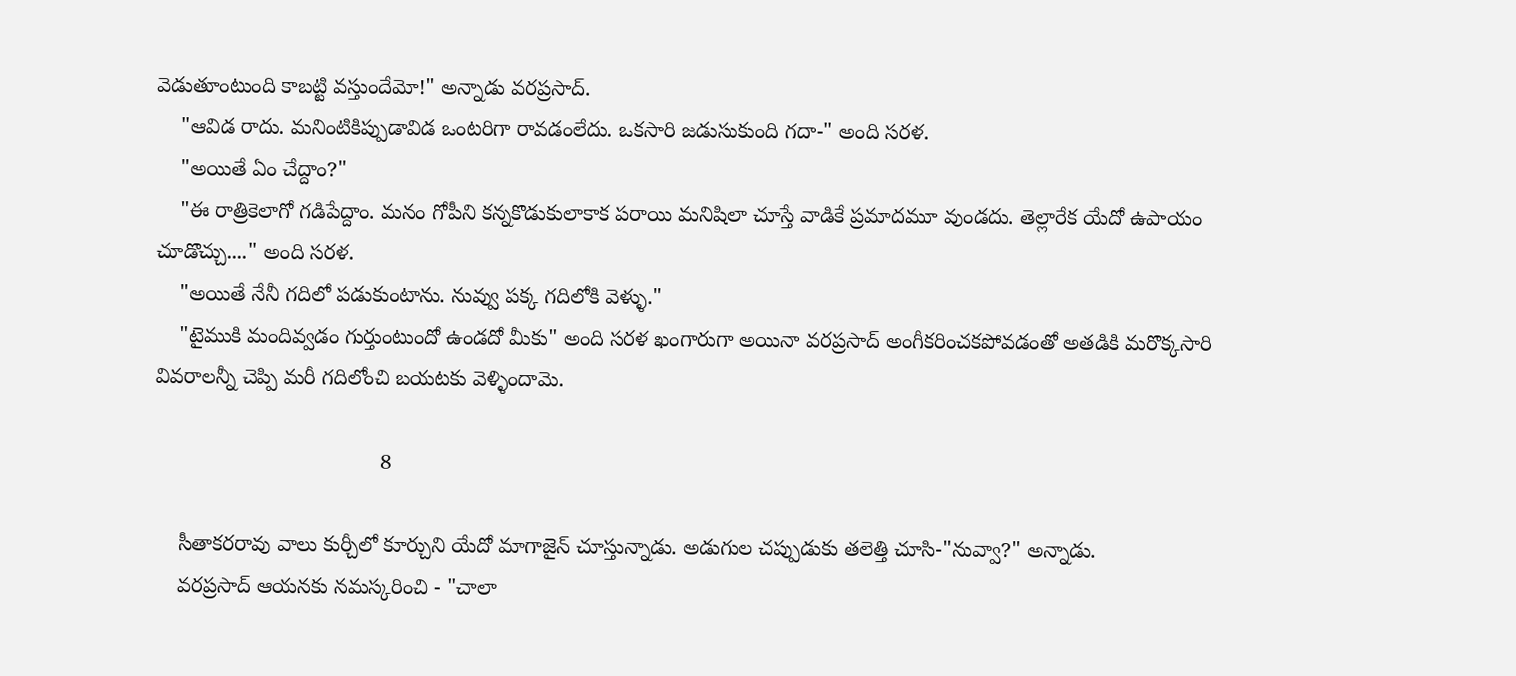వెడుతూంటుంది కాబట్టి వస్తుందేమో!" అన్నాడు వరప్రసాద్.
    "ఆవిడ రాదు. మనింటికిప్పుడావిడ ఒంటరిగా రావడంలేదు. ఒకసారి జడుసుకుంది గదా-" అంది సరళ.
    "అయితే ఏం చేద్దాం?"
    "ఈ రాత్రికెలాగో గడిపేద్దాం. మనం గోపీని కన్నకొడుకులాకాక పరాయి మనిషిలా చూస్తే వాడికే ప్రమాదమూ వుండదు. తెల్లారేక యేదో ఉపాయం చూడొచ్చు...." అంది సరళ.
    "అయితే నేనీ గదిలో పడుకుంటాను. నువ్వు పక్క గదిలోకి వెళ్ళు."
    "టైముకి మందివ్వడం గుర్తుంటుందో ఉండదో మీకు" అంది సరళ ఖంగారుగా అయినా వరప్రసాద్ అంగీకరించకపోవడంతో అతడికి మరొక్కసారి వివరాలన్నీ చెప్పి మరీ గదిలోంచి బయటకు వెళ్ళిందామె.

                                      8

    సీతాకరరావు వాలు కుర్చీలో కూర్చుని యేదో మాగాజైన్ చూస్తున్నాడు. అడుగుల చప్పుడుకు తలెత్తి చూసి-"నువ్వా?" అన్నాడు.
    వరప్రసాద్ ఆయనకు నమస్కరించి - "చాలా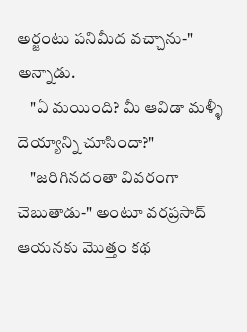అర్జంటు పనిమీద వచ్చాను-" అన్నాడు.
    "ఏ మయింది? మీ ఆవిడా మళ్ళీ దెయ్యాన్ని చూసిందా?"
    "జరిగినదంతా వివరంగా చెబుతాడు-" అంటూ వరప్రసాద్ ఆయనకు మొత్తం కథ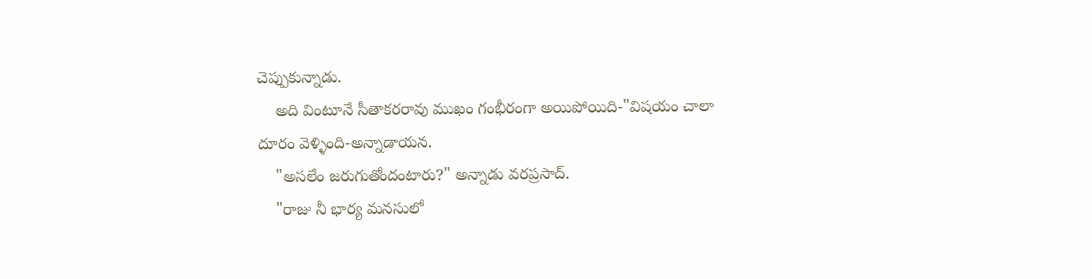చెప్పుకున్నాడు.
    అది వింటూనే సీతాకరరావు ముఖం గంభీరంగా అయిపోయిది-"విషయం చాలా దూరం వెళ్ళింది-అన్నాడాయన.
    "అసలేం జరుగుతోందంటారు?" అన్నాడు వరప్రసాద్.
    "రాజు నీ భార్య మనసులో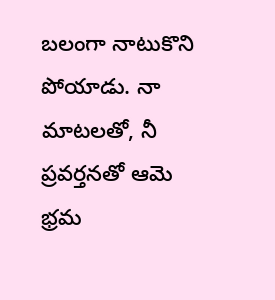బలంగా నాటుకొని పోయాడు. నా మాటలతో, నీ ప్రవర్తనతో ఆమె భ్రమ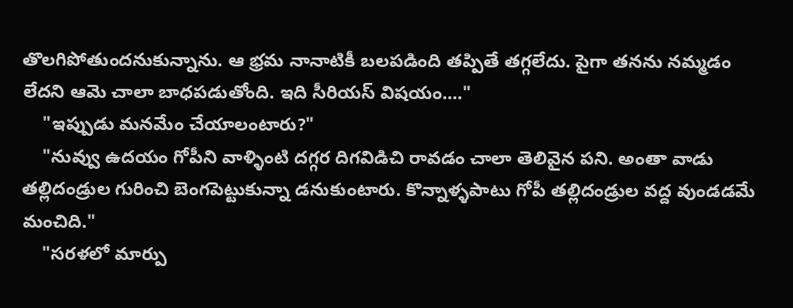తొలగిపోతుందనుకున్నాను. ఆ భ్రమ నానాటికీ బలపడింది తప్పితే తగ్గలేదు. పైగా తనను నమ్మడం లేదని ఆమె చాలా బాధపడుతోంది. ఇది సీరియస్ విషయం...."
    "ఇప్పుడు మనమేం చేయాలంటారు?"
    "నువ్వు ఉదయం గోపీని వాళ్ళింటి దగ్గర దిగవిడిచి రావడం చాలా తెలివైన పని. అంతా వాడు తల్లిదండ్రుల గురించి బెంగపెట్టుకున్నా డనుకుంటారు. కొన్నాళ్ళపాటు గోపీ తల్లిదండ్రుల వద్ద వుండడమే మంచిది."
    "సరళలో మార్పు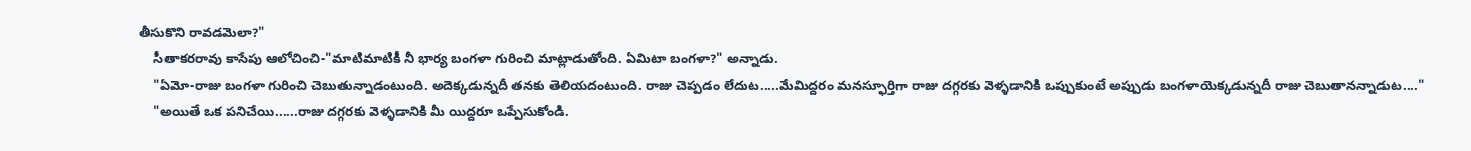తీసుకొని రావడమెలా?"
    సీతాకరరావు కాసేపు ఆలోచించి-"మాటిమాటికీ నీ భార్య బంగళా గురించి మాట్లాడుతోంది. ఏమిటా బంగళా?" అన్నాడు.
    "ఏమో-రాజు బంగళా గురించి చెబుతున్నాడంటుంది. అదెక్కడున్నదీ తనకు తెలియదంటుంది. రాజు చెప్పడం లేదుట.....మేమిద్దరం మనస్ఫూర్తిగా రాజు దగ్గరకు వెళ్ళడానికి ఒప్పుకుంటే అప్పుడు బంగళాయెక్కడున్నదీ రాజు చెబుతానన్నాడుట...."
    "అయితే ఒక పనిచేయి......రాజు దగ్గరకు వెళ్ళడానికి మీ యిద్దరూ ఒప్పేసుకోండి.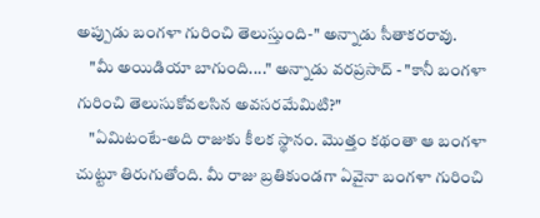అప్పుడు బంగళా గురించి తెలుస్తుంది-" అన్నాడు సీతాకరరావు.
    "మీ అయిడియా బాగుంది...." అన్నాడు వరప్రసాద్ - "కానీ బంగళా గురించి తెలుసుకోవలసిన అవసరమేమిటి?"
    "ఏమిటంటే-అది రాజుకు కీలక స్థానం. మొత్తం కథంతా ఆ బంగళా చుట్టూ తిరుగుతోంది. మీ రాజు బ్రతికుండగా ఏవైనా బంగళా గురించి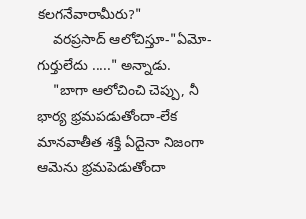కలగనేవారామీరు?"
    వరప్రసాద్ ఆలోచిస్తూ-"ఏమో-గుర్తులేదు ....." అన్నాడు.
    "బాగా ఆలోచించి చెప్పు, నీ భార్య భ్రమపడుతోందా-లేక మానవాతీత శక్తి ఏదైనా నిజంగా ఆమెను భ్రమపెడుతోందా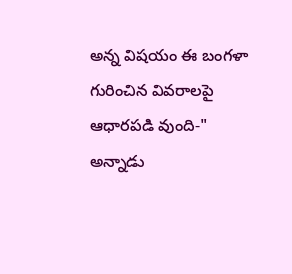అన్న విషయం ఈ బంగళా గురించిన వివరాలపై ఆధారపడి వుంది-" అన్నాడు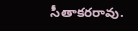సీతాకరరావు.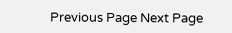Previous Page Next Page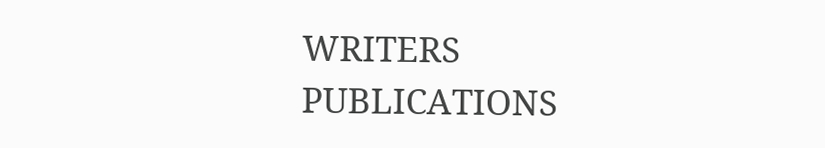WRITERS
PUBLICATIONS